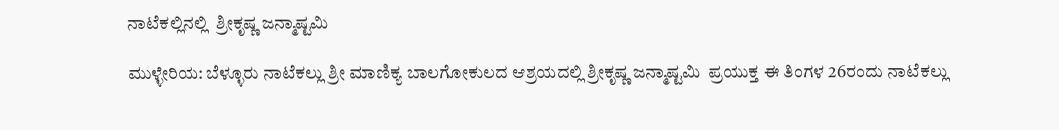ನಾಟೆಕಲ್ಲಿನಲ್ಲಿ  ಶ್ರೀಕೃಷ್ಣ ಜನ್ಮಾಷ್ಟಮಿ

ಮುಳ್ಳೇರಿಯ: ಬೆಳ್ಳೂರು ನಾಟೆಕಲ್ಲು ಶ್ರೀ ಮಾಣಿಕ್ಯ ಬಾಲಗೋಕುಲದ ಆಶ್ರಯದಲ್ಲಿ ಶ್ರೀಕೃಷ್ಣ ಜನ್ಮಾಷ್ಟಮಿ  ಪ್ರಯುಕ್ತ ಈ ತಿಂಗಳ 26ರಂದು ನಾಟೆಕಲ್ಲು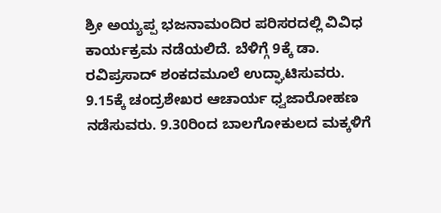ಶ್ರೀ ಅಯ್ಯಪ್ಪ ಭಜನಾಮಂದಿರ ಪರಿಸರದಲ್ಲಿ ವಿವಿಧ ಕಾರ್ಯಕ್ರಮ ನಡೆಯಲಿದೆ. ಬೆಳಿಗ್ಗೆ 9ಕ್ಕೆ ಡಾ. ರವಿಪ್ರಸಾದ್ ಶಂಕದಮೂಲೆ ಉದ್ಘಾಟಿಸುವರು. 9.15ಕ್ಕೆ ಚಂದ್ರಶೇಖರ ಆಚಾರ್ಯ ಧ್ವಜಾರೋಹಣ ನಡೆಸುವರು. 9.30ರಿಂದ ಬಾಲಗೋಕುಲದ ಮಕ್ಕಳಿಗೆ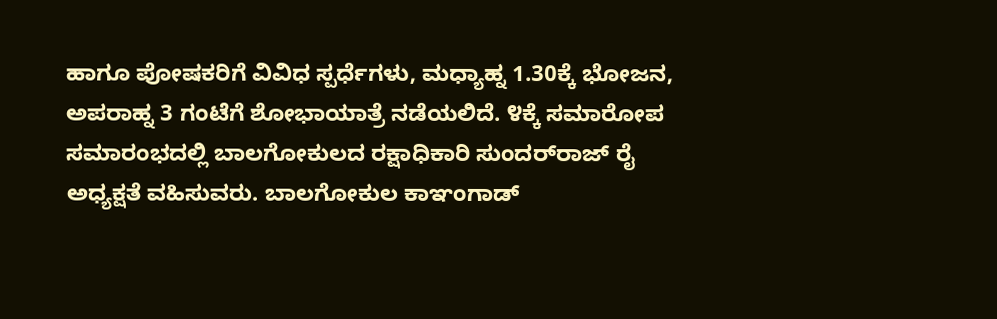ಹಾಗೂ ಪೋಷಕರಿಗೆ ವಿವಿಧ ಸ್ಪರ್ಧೆಗಳು, ಮಧ್ಯಾಹ್ನ 1.30ಕ್ಕೆ ಭೋಜನ, ಅಪರಾಹ್ನ 3 ಗಂಟೆಗೆ ಶೋಭಾಯಾತ್ರೆ ನಡೆಯಲಿದೆ. ೪ಕ್ಕೆ ಸಮಾರೋಪ ಸಮಾರಂಭದಲ್ಲಿ ಬಾಲಗೋಕುಲದ ರಕ್ಷಾಧಿಕಾರಿ ಸುಂದರ್‌ರಾಜ್ ರೈ ಅಧ್ಯಕ್ಷತೆ ವಹಿಸುವರು. ಬಾಲಗೋಕುಲ ಕಾಞಂಗಾಡ್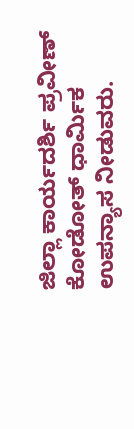ಜಿಲ್ಲಾ ಕಾರ್ಯದರ್ಶಿ ಪ್ರವೀಣ್ ಕೋಡೋತ್ ಧಾರ್ಮಿಕ ಉಪನ್ಯಾಸ ನೀಡುವರು.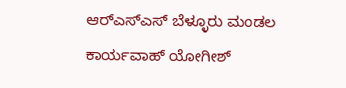ಆರ್‌ಎಸ್‌ಎಸ್ ಬೆಳ್ಳೂರು ಮಂಡಲ ಕಾರ್ಯವಾಹ್ ಯೋಗೀಶ್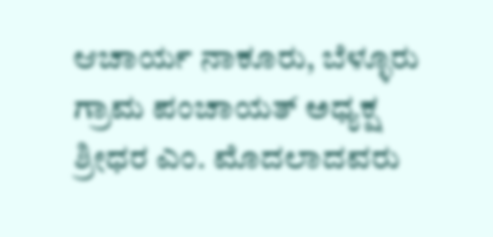ಆಚಾರ್ಯ ನಾಕೂರು, ಬೆಳ್ಳೂರು ಗ್ರಾಮ ಪಂಚಾಯತ್ ಅಧ್ಯಕ್ಷ ಶ್ರೀಧರ ಎಂ. ಮೊದಲಾದವರು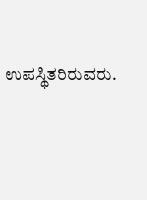ಉಪಸ್ಥಿತರಿರುವರು.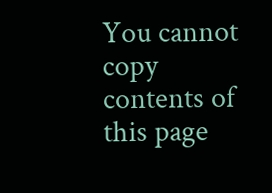You cannot copy contents of this page